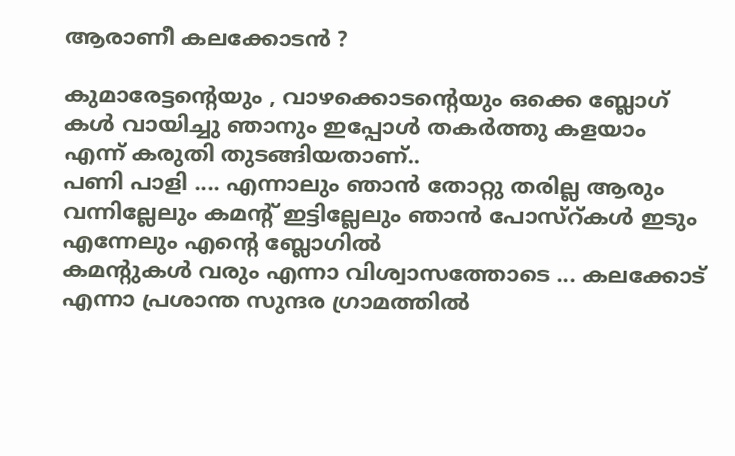ആരാണീ കലക്കോടന്‍ ?

കുമാരേട്ടന്റെയും , വാഴക്കൊടന്റെയും ഒക്കെ ബ്ലോഗ്‌ കള്‍ വായിച്ചു ഞാനും ഇപ്പോള്‍ തകര്‍ത്തു കളയാം എന്ന് കരുതി തുടങ്ങിയതാണ്..
പണി പാളി .... എന്നാലും ഞാന്‍ തോറ്റു തരില്ല ആരും വന്നില്ലേലും കമന്റ്‌ ഇട്ടില്ലേലും ഞാന്‍ പോസ്റ്കള്‍ ഇടും എന്നേലും എന്റെ ബ്ലോഗില്‍
കമന്റുകള്‍ വരും എന്നാ വിശ്വാസത്തോടെ ... കലക്കോട് എന്നാ പ്രശാന്ത സുന്ദര ഗ്രാമത്തില്‍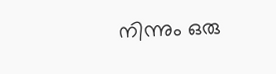നിന്നും ഒരു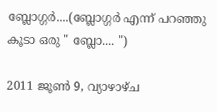ബ്ലോഗ്ഗര്‍....(ബ്ലോഗ്ഗര്‍ എന്ന് പറഞ്ഞു കൂടാ ഒരു " ബ്ലോ.... ")

2011 ജൂൺ 9, വ്യാഴാഴ്‌ച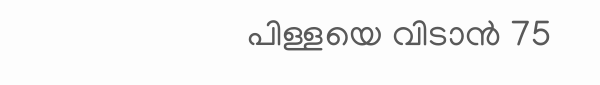പിള്ളയെ വിടാന്‍ 75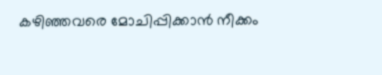കഴിഞ്ഞവരെ മോചിപ്പിക്കാന്‍ നീക്കം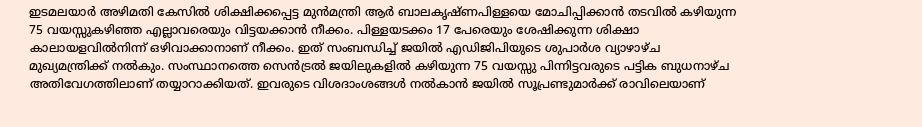ഇടമലയാര്‍ അഴിമതി കേസില്‍ ശിക്ഷിക്കപ്പെട്ട മുന്‍മന്ത്രി ആര്‍ ബാലകൃഷ്ണപിള്ളയെ മോചിപ്പിക്കാന്‍ തടവില്‍ കഴിയുന്ന 75 വയസ്സുകഴിഞ്ഞ എല്ലാവരെയും വിട്ടയക്കാന്‍ നീക്കം. പിള്ളയടക്കം 17 പേരെയും ശേഷിക്കുന്ന ശിക്ഷാ കാലായളവില്‍നിന്ന് ഒഴിവാക്കാനാണ് നീക്കം. ഇത് സംബന്ധിച്ച് ജയില്‍ എഡിജിപിയുടെ ശുപാര്‍ശ വ്യാഴാഴ്ച മുഖ്യമന്ത്രിക്ക് നല്‍കും. സംസ്ഥാനത്തെ സെന്‍ട്രല്‍ ജയിലുകളില്‍ കഴിയുന്ന 75 വയസ്സു പിന്നിട്ടവരുടെ പട്ടിക ബുധനാഴ്ച അതിവേഗത്തിലാണ് തയ്യാറാക്കിയത്. ഇവരുടെ വിശദാംശങ്ങള്‍ നല്‍കാന്‍ ജയില്‍ സൂപ്രണ്ടുമാര്‍ക്ക് രാവിലെയാണ്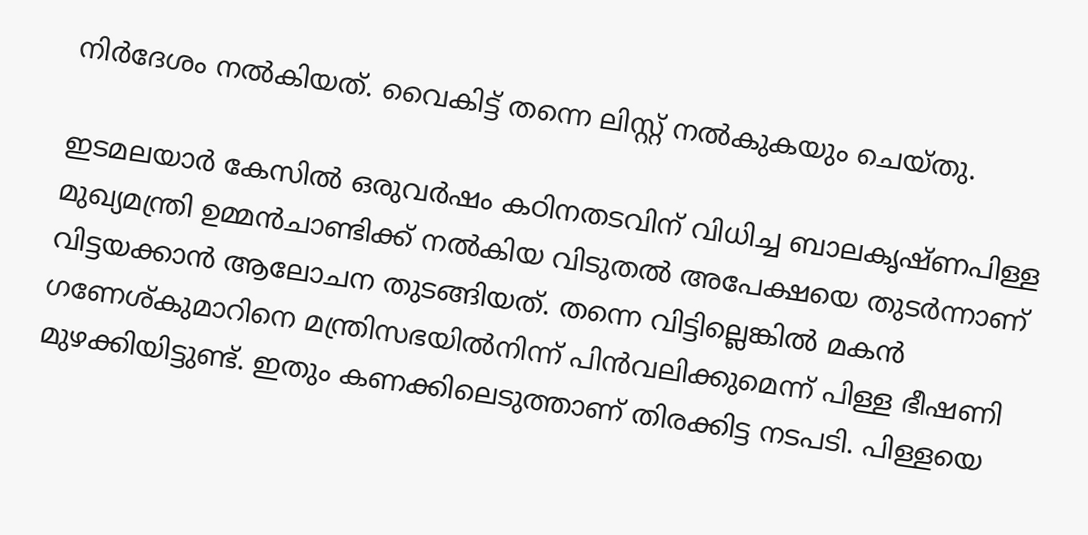നിര്‍ദേശം നല്‍കിയത്. വൈകിട്ട് തന്നെ ലിസ്റ്റ് നല്‍കുകയും ചെയ്തു.

ഇടമലയാര്‍ കേസില്‍ ഒരുവര്‍ഷം കഠിനതടവിന് വിധിച്ച ബാലകൃഷ്ണപിള്ള മുഖ്യമന്ത്രി ഉമ്മന്‍ചാണ്ടിക്ക് നല്‍കിയ വിടുതല്‍ അപേക്ഷയെ തുടര്‍ന്നാണ് വിട്ടയക്കാന്‍ ആലോചന തുടങ്ങിയത്. തന്നെ വിട്ടില്ലെങ്കില്‍ മകന്‍ ഗണേശ്കുമാറിനെ മന്ത്രിസഭയില്‍നിന്ന് പിന്‍വലിക്കുമെന്ന് പിള്ള ഭീഷണി മുഴക്കിയിട്ടുണ്ട്. ഇതും കണക്കിലെടുത്താണ് തിരക്കിട്ട നടപടി. പിള്ളയെ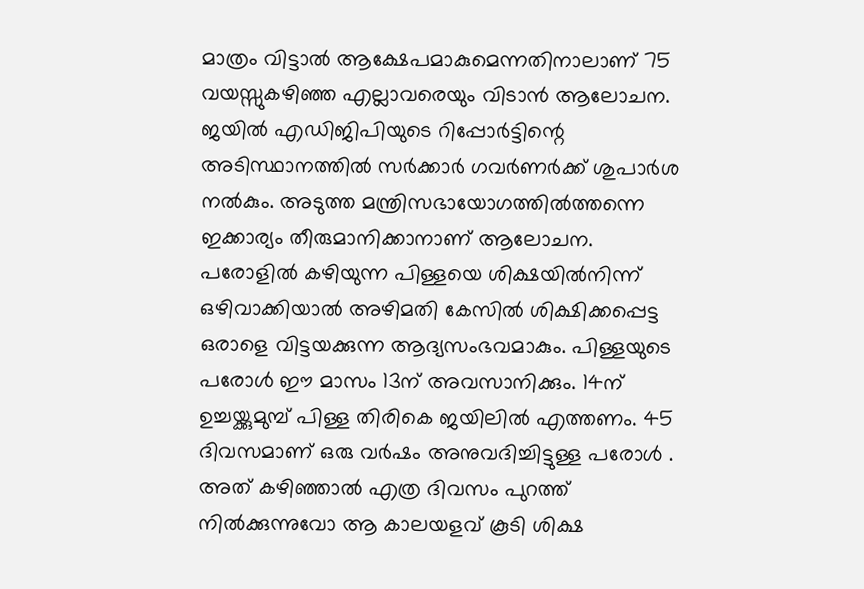മാത്രം വിട്ടാല്‍ ആക്ഷേപമാകുമെന്നതിനാലാണ് 75 വയസ്സുകഴിഞ്ഞ എല്ലാവരെയും വിടാന്‍ ആലോചന. ജയില്‍ എഡിജിപിയുടെ റിപ്പോര്‍ട്ടിന്റെ അടിസ്ഥാനത്തില്‍ സര്‍ക്കാര്‍ ഗവര്‍ണര്‍ക്ക് ശുപാര്‍ശ നല്‍കും. അടുത്ത മന്ത്രിസഭായോഗത്തില്‍ത്തന്നെ ഇക്കാര്യം തീരുമാനിക്കാനാണ് ആലോചന. പരോളില്‍ കഴിയുന്ന പിള്ളയെ ശിക്ഷയില്‍നിന്ന് ഒഴിവാക്കിയാല്‍ അഴിമതി കേസില്‍ ശിക്ഷിക്കപ്പെട്ട ഒരാളെ വിട്ടയക്കുന്ന ആദ്യസംഭവമാകും. പിള്ളയുടെ പരോള്‍ ഈ മാസം 13ന് അവസാനിക്കും. 14ന് ഉച്ചയ്ക്കുമുമ്പ് പിള്ള തിരികെ ജയിലില്‍ എത്തണം. 45 ദിവസമാണ് ഒരു വര്‍ഷം അനുവദിച്ചിട്ടുള്ള പരോള്‍ . അത് കഴിഞ്ഞാല്‍ എത്ര ദിവസം പുറത്ത് നില്‍ക്കുന്നുവോ ആ കാലയളവ് കൂടി ശിക്ഷ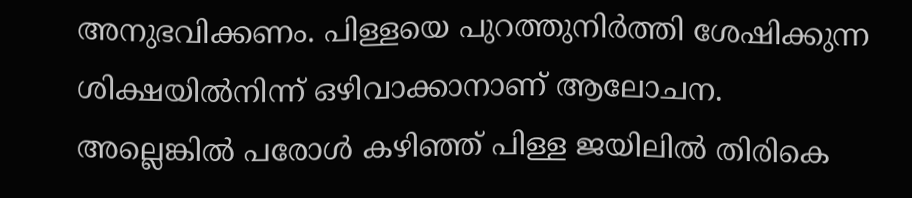അനുഭവിക്കണം. പിള്ളയെ പുറത്തുനിര്‍ത്തി ശേഷിക്കുന്ന ശിക്ഷയില്‍നിന്ന് ഒഴിവാക്കാനാണ് ആലോചന. അല്ലെങ്കില്‍ പരോള്‍ കഴിഞ്ഞ് പിള്ള ജയിലില്‍ തിരികെ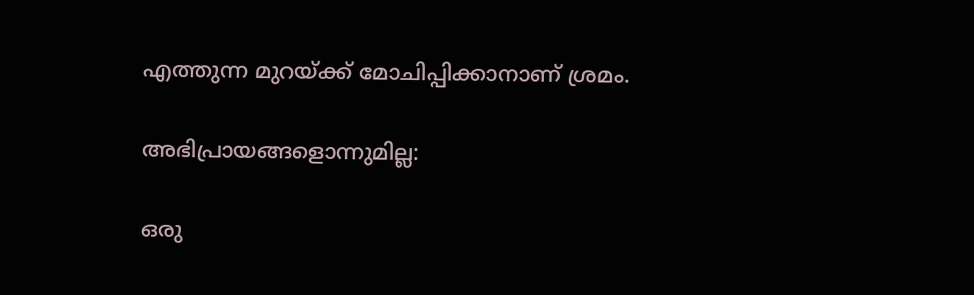എത്തുന്ന മുറയ്ക്ക് മോചിപ്പിക്കാനാണ് ശ്രമം.

അഭിപ്രായങ്ങളൊന്നുമില്ല:

ഒരു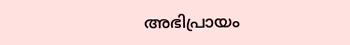അഭിപ്രായം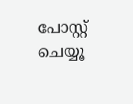പോസ്റ്റ് ചെയ്യൂ